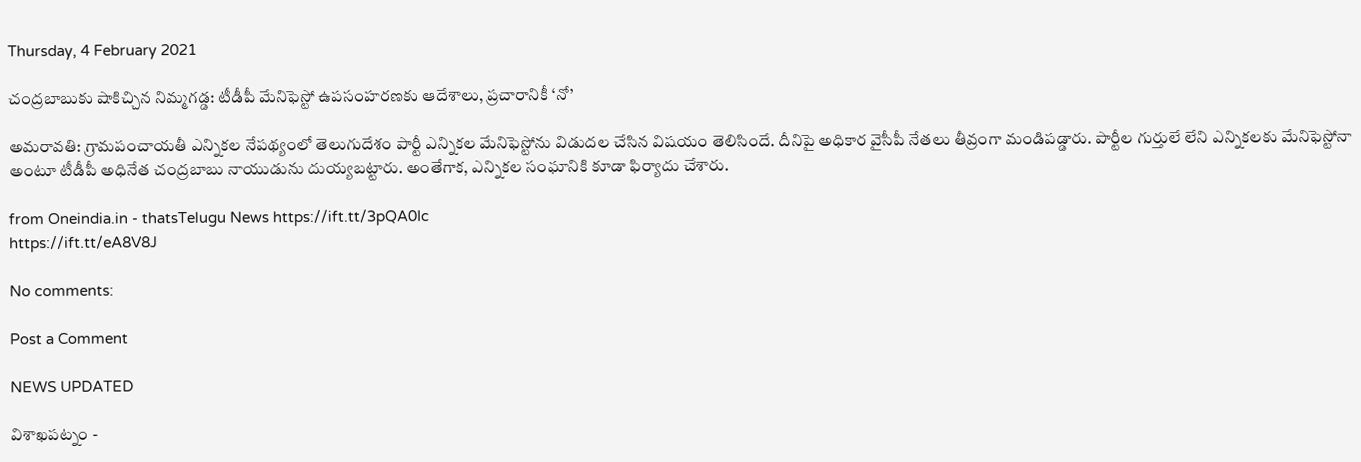Thursday, 4 February 2021

చంద్రబాబుకు షాకిచ్చిన నిమ్మగడ్డ: టీడీపీ మేనిఫెస్టో ఉపసంహరణకు ఆదేశాలు, ప్రచారానికీ ‘నో’

అమరావతి: గ్రామపంచాయతీ ఎన్నికల నేపథ్యంలో తెలుగుదేశం పార్టీ ఎన్నికల మేనిఫెస్టోను విడుదల చేసిన విషయం తెలిసిందే. దీనిపై అధికార వైసీపీ నేతలు తీవ్రంగా మండిపడ్డారు. పార్టీల గుర్తులే లేని ఎన్నికలకు మేనిఫెస్టోనా అంటూ టీడీపీ అధినేత చంద్రబాబు నాయుడును దుయ్యబట్టారు. అంతేగాక, ఎన్నికల సంఘానికి కూడా ఫిర్యాదు చేశారు.

from Oneindia.in - thatsTelugu News https://ift.tt/3pQA0Ic
https://ift.tt/eA8V8J

No comments:

Post a Comment

NEWS UPDATED

విశాఖపట్నం -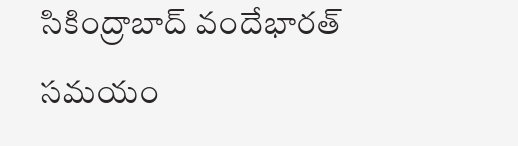సికింద్రాబాద్ వందేభారత్ సమయం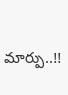మార్పు..!!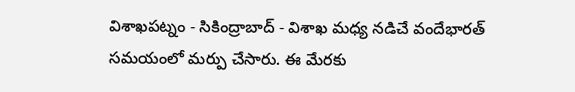విశాఖపట్నం - సికింద్రాబాద్ - విశాఖ మధ్య నడిచే వందేభారత్ సమయంలో మర్పు చేసారు. ఈ మేరకు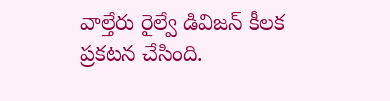వాల్తేరు రైల్వే డివిజన్ కీలక ప్రకటన చేసింది.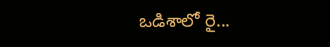ఒడిశాలో రై...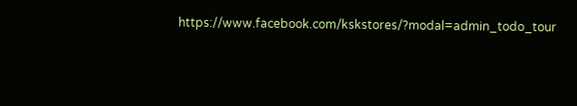https://www.facebook.com/kskstores/?modal=admin_todo_tour